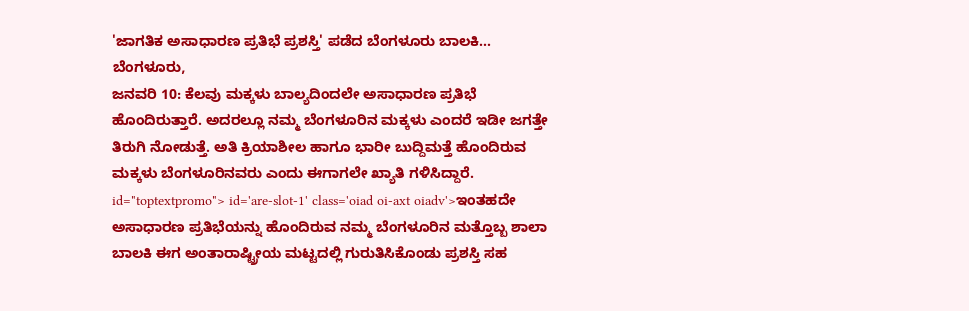'ಜಾಗತಿಕ ಅಸಾಧಾರಣ ಪ್ರತಿಭೆ ಪ್ರಶಸ್ತಿ' ಪಡೆದ ಬೆಂಗಳೂರು ಬಾಲಕಿ...
ಬೆಂಗಳೂರು,
ಜನವರಿ 10: ಕೆಲವು ಮಕ್ಕಳು ಬಾಲ್ಯದಿಂದಲೇ ಅಸಾಧಾರಣ ಪ್ರತಿಭೆ ಹೊಂದಿರುತ್ತಾರೆ. ಅದರಲ್ಲೂ ನಮ್ಮ ಬೆಂಗಳೂರಿನ ಮಕ್ಕಳು ಎಂದರೆ ಇಡೀ ಜಗತ್ತೇ ತಿರುಗಿ ನೋಡುತ್ತೆ. ಅತಿ ಕ್ರಿಯಾಶೀಲ ಹಾಗೂ ಭಾರೀ ಬುದ್ದಿಮತ್ತೆ ಹೊಂದಿರುವ ಮಕ್ಕಳು ಬೆಂಗಳೂರಿನವರು ಎಂದು ಈಗಾಗಲೇ ಖ್ಯಾತಿ ಗಳಿಸಿದ್ದಾರೆ. id="toptextpromo"> id='are-slot-1' class='oiad oi-axt oiadv'>ಇಂತಹದೇ
ಅಸಾಧಾರಣ ಪ್ರತಿಭೆಯನ್ನು ಹೊಂದಿರುವ ನಮ್ಮ ಬೆಂಗಳೂರಿನ ಮತ್ತೊಬ್ಬ ಶಾಲಾ ಬಾಲಕಿ ಈಗ ಅಂತಾರಾಷ್ಟ್ರೀಯ ಮಟ್ಟದಲ್ಲಿ ಗುರುತಿಸಿಕೊಂಡು ಪ್ರಶಸ್ತಿ ಸಹ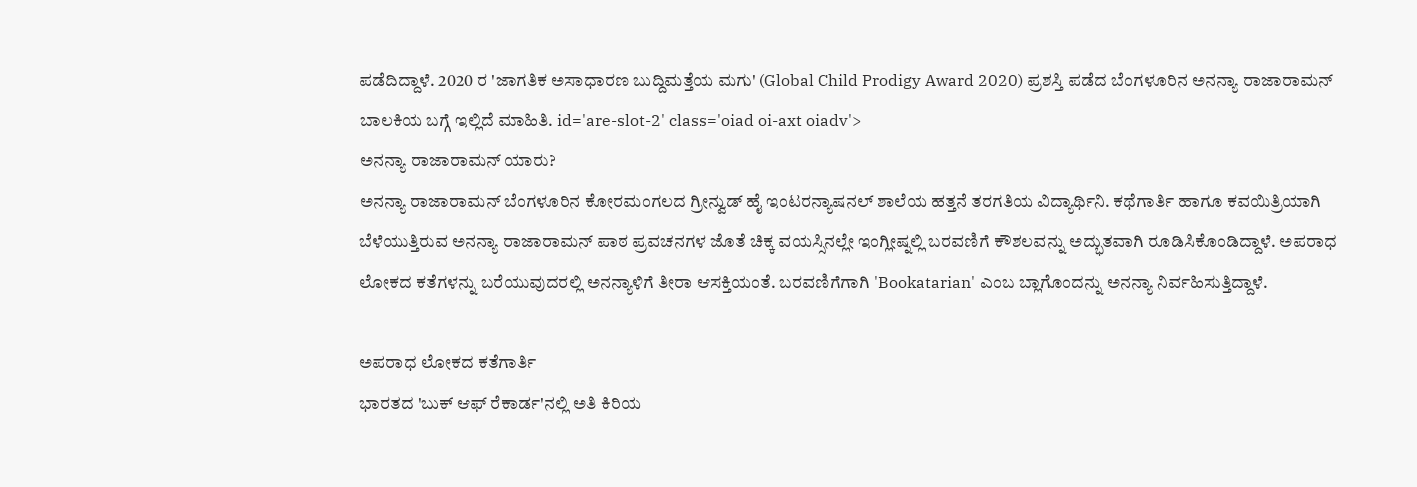ಪಡೆದಿದ್ದಾಳೆ. 2020 ರ 'ಜಾಗತಿಕ ಅಸಾಧಾರಣ ಬುದ್ದಿಮತ್ತೆಯ ಮಗು' (Global Child Prodigy Award 2020) ಪ್ರಶಸ್ತಿ ಪಡೆದ ಬೆಂಗಳೂರಿನ ಅನನ್ಯಾ ರಾಜಾರಾಮನ್ ಬಾಲಕಿಯ ಬಗ್ಗೆ ಇಲ್ಲಿದೆ ಮಾಹಿತಿ. id='are-slot-2' class='oiad oi-axt oiadv'>
ಅನನ್ಯಾ ರಾಜಾರಾಮನ್ ಯಾರು?
ಅನನ್ಯಾ ರಾಜಾರಾಮನ್ ಬೆಂಗಳೂರಿನ ಕೋರಮಂಗಲದ ಗ್ರೀನ್ವುಡ್ ಹೈ ಇಂಟರನ್ಯಾಷನಲ್ ಶಾಲೆಯ ಹತ್ತನೆ ತರಗತಿಯ ವಿದ್ಯಾರ್ಥಿನಿ. ಕಥೆಗಾರ್ತಿ ಹಾಗೂ ಕವಯಿತ್ರಿಯಾಗಿ ಬೆಳೆಯುತ್ತಿರುವ ಅನನ್ಯಾ ರಾಜಾರಾಮನ್ ಪಾಠ ಪ್ರವಚನಗಳ ಜೊತೆ ಚಿಕ್ಕ ವಯಸ್ಸಿನಲ್ಲೇ ಇಂಗ್ಲೀಷ್ನಲ್ಲಿ ಬರವಣಿಗೆ ಕೌಶಲವನ್ನು ಅದ್ಭುತವಾಗಿ ರೂಡಿಸಿಕೊಂಡಿದ್ದಾಳೆ. ಅಪರಾಧ ಲೋಕದ ಕತೆಗಳನ್ನು ಬರೆಯುವುದರಲ್ಲಿ ಅನನ್ಯಾಳಿಗೆ ತೀರಾ ಆಸಕ್ತಿಯಂತೆ. ಬರವಣಿಗೆಗಾಗಿ 'Bookatarian' ಎಂಬ ಬ್ಲಾಗೊಂದನ್ನು ಅನನ್ಯಾ ನಿರ್ವಹಿಸುತ್ತಿದ್ದಾಳೆ.

ಅಪರಾಧ ಲೋಕದ ಕತೆಗಾರ್ತಿ
ಭಾರತದ 'ಬುಕ್ ಆಫ್ ರೆಕಾರ್ಡ'ನಲ್ಲಿ ಅತಿ ಕಿರಿಯ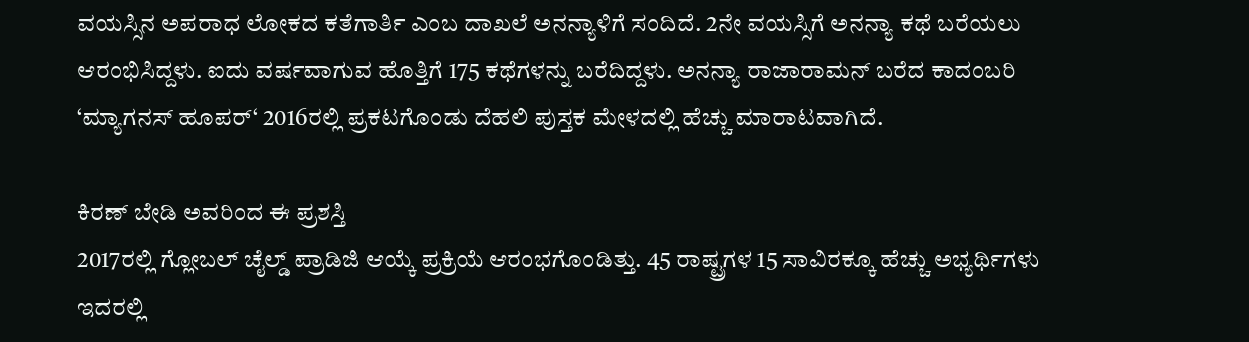ವಯಸ್ಸಿನ ಅಪರಾಧ ಲೋಕದ ಕತೆಗಾರ್ತಿ ಎಂಬ ದಾಖಲೆ ಅನನ್ಯಾಳಿಗೆ ಸಂದಿದೆ. 2ನೇ ವಯಸ್ಸಿಗೆ ಅನನ್ಯಾ ಕಥೆ ಬರೆಯಲು ಆರಂಭಿಸಿದ್ದಳು. ಐದು ವರ್ಷವಾಗುವ ಹೊತ್ತಿಗೆ 175 ಕಥೆಗಳನ್ನು ಬರೆದಿದ್ದಳು. ಅನನ್ಯಾ ರಾಜಾರಾಮನ್ ಬರೆದ ಕಾದಂಬರಿ ‘ಮ್ಯಾಗನಸ್ ಹೂಪರ್‘ 2016ರಲ್ಲಿ ಪ್ರಕಟಗೊಂಡು ದೆಹಲಿ ಪುಸ್ತಕ ಮೇಳದಲ್ಲಿ ಹೆಚ್ಚು ಮಾರಾಟವಾಗಿದೆ.

ಕಿರಣ್ ಬೇಡಿ ಅವರಿಂದ ಈ ಪ್ರಶಸ್ತಿ
2017ರಲ್ಲಿ ಗ್ಲೋಬಲ್ ಚೈಲ್ಡ್ ಪ್ರಾಡಿಜಿ ಆಯ್ಕೆ ಪ್ರಕ್ರಿಯೆ ಆರಂಭಗೊಂಡಿತ್ತು. 45 ರಾಷ್ಟ್ರಗಳ 15 ಸಾವಿರಕ್ಕೂ ಹೆಚ್ಚು ಅಭ್ಯರ್ಥಿಗಳು ಇದರಲ್ಲಿ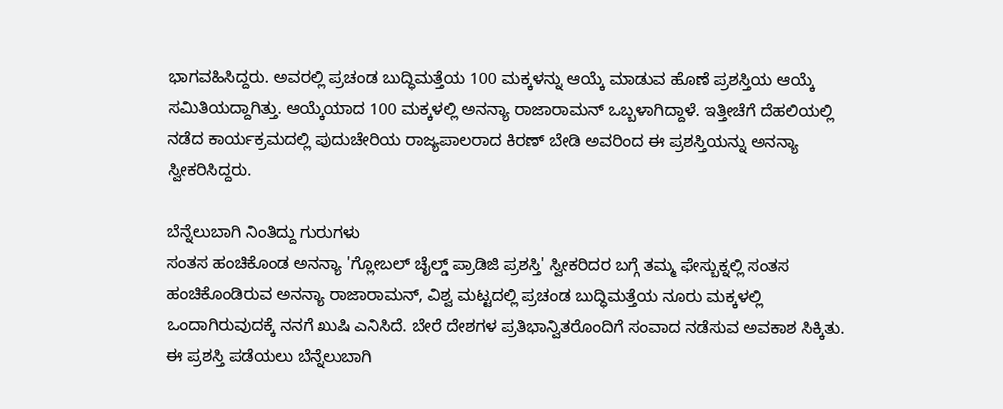ಭಾಗವಹಿಸಿದ್ದರು. ಅವರಲ್ಲಿ ಪ್ರಚಂಡ ಬುದ್ಧಿಮತ್ತೆಯ 100 ಮಕ್ಕಳನ್ನು ಆಯ್ಕೆ ಮಾಡುವ ಹೊಣೆ ಪ್ರಶಸ್ತಿಯ ಆಯ್ಕೆ ಸಮಿತಿಯದ್ದಾಗಿತ್ತು. ಆಯ್ಕೆಯಾದ 100 ಮಕ್ಕಳಲ್ಲಿ ಅನನ್ಯಾ ರಾಜಾರಾಮನ್ ಒಬ್ಬಳಾಗಿದ್ದಾಳೆ. ಇತ್ತೀಚೆಗೆ ದೆಹಲಿಯಲ್ಲಿ ನಡೆದ ಕಾರ್ಯಕ್ರಮದಲ್ಲಿ ಪುದುಚೇರಿಯ ರಾಜ್ಯಪಾಲರಾದ ಕಿರಣ್ ಬೇಡಿ ಅವರಿಂದ ಈ ಪ್ರಶಸ್ತಿಯನ್ನು ಅನನ್ಯಾ ಸ್ವೀಕರಿಸಿದ್ದರು.

ಬೆನ್ನೆಲುಬಾಗಿ ನಿಂತಿದ್ದು ಗುರುಗಳು
ಸಂತಸ ಹಂಚಿಕೊಂಡ ಅನನ್ಯಾ 'ಗ್ಲೋಬಲ್ ಚೈಲ್ಡ್ ಪ್ರಾಡಿಜಿ ಪ್ರಶಸ್ತಿ' ಸ್ವೀಕರಿದರ ಬಗ್ಗೆ ತಮ್ಮ ಫೇಸ್ಬುಕ್ನಲ್ಲಿ ಸಂತಸ ಹಂಚಿಕೊಂಡಿರುವ ಅನನ್ಯಾ ರಾಜಾರಾಮನ್, ವಿಶ್ವ ಮಟ್ಟದಲ್ಲಿ ಪ್ರಚಂಡ ಬುದ್ಧಿಮತ್ತೆಯ ನೂರು ಮಕ್ಕಳಲ್ಲಿ ಒಂದಾಗಿರುವುದಕ್ಕೆ ನನಗೆ ಖುಷಿ ಎನಿಸಿದೆ. ಬೇರೆ ದೇಶಗಳ ಪ್ರತಿಭಾನ್ವಿತರೊಂದಿಗೆ ಸಂವಾದ ನಡೆಸುವ ಅವಕಾಶ ಸಿಕ್ಕಿತು. ಈ ಪ್ರಶಸ್ತಿ ಪಡೆಯಲು ಬೆನ್ನೆಲುಬಾಗಿ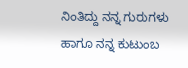ನಿಂತಿದ್ದು ನನ್ನ ಗುರುಗಳು ಹಾಗೂ ನನ್ನ ಕುಟುಂಬ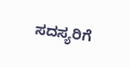ಸದಸ್ಯರಿಗೆ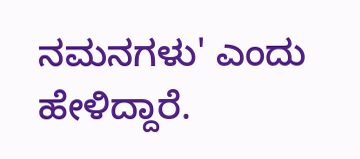ನಮನಗಳು' ಎಂದು ಹೇಳಿದ್ದಾರೆ.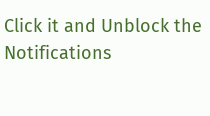Click it and Unblock the Notifications